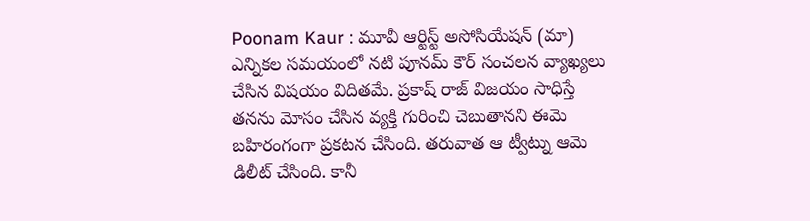Poonam Kaur : మూవీ ఆర్టిస్ట్ అసోసియేషన్ (మా) ఎన్నికల సమయంలో నటి పూనమ్ కౌర్ సంచలన వ్యాఖ్యలు చేసిన విషయం విదితమే. ప్రకాష్ రాజ్ విజయం సాధిస్తే తనను మోసం చేసిన వ్యక్తి గురించి చెబుతానని ఈమె బహిరంగంగా ప్రకటన చేసింది. తరువాత ఆ ట్వీట్ను ఆమె డిలీట్ చేసింది. కానీ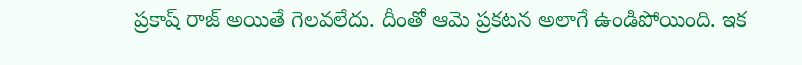ప్రకాష్ రాజ్ అయితే గెలవలేదు. దీంతో ఆమె ప్రకటన అలాగే ఉండిపోయింది. ఇక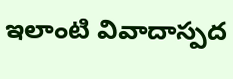ఇలాంటి వివాదాస్పద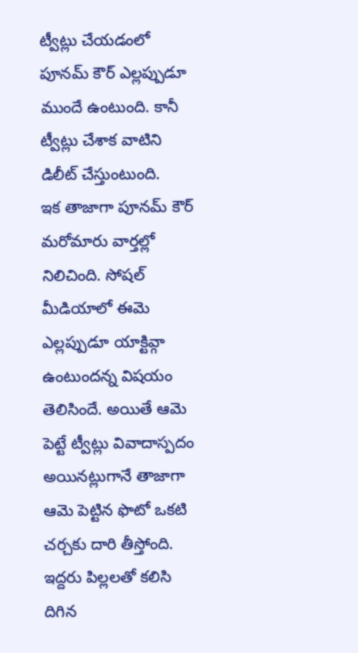ట్వీట్లు చేయడంలో పూనమ్ కౌర్ ఎల్లప్పుడూ ముందే ఉంటుంది. కానీ ట్వీట్లు చేశాక వాటిని డిలీట్ చేస్తుంటుంది.
ఇక తాజాగా పూనమ్ కౌర్ మరోమారు వార్తల్లో నిలిచింది. సోషల్ మీడియాలో ఈమె ఎల్లప్పుడూ యాక్టివ్గా ఉంటుందన్న విషయం తెలిసిందే. అయితే ఆమె పెట్టే ట్వీట్లు వివాదాస్పదం అయినట్లుగానే తాజాగా ఆమె పెట్టిన ఫొటో ఒకటి చర్చకు దారి తీస్తోంది. ఇద్దరు పిల్లలతో కలిసి దిగిన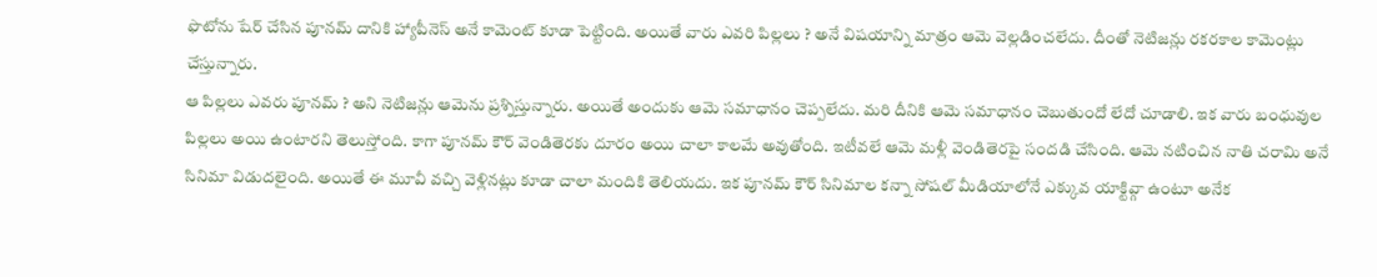ఫొటోను షేర్ చేసిన పూనమ్ దానికి హ్యాపీనెస్ అనే కామెంట్ కూడా పెట్టింది. అయితే వారు ఎవరి పిల్లలు ? అనే విషయాన్ని మాత్రం ఆమె వెల్లడించలేదు. దీంతో నెటిజన్లు రకరకాల కామెంట్లు చేస్తున్నారు.
ఆ పిల్లలు ఎవరు పూనమ్ ? అని నెటిజన్లు ఆమెను ప్రశ్నిస్తున్నారు. అయితే అందుకు ఆమె సమాధానం చెప్పలేదు. మరి దీనికి ఆమె సమాధానం చెబుతుందో లేదో చూడాలి. ఇక వారు బంధువుల పిల్లలు అయి ఉంటారని తెలుస్తోంది. కాగా పూనమ్ కౌర్ వెండితెరకు దూరం అయి చాలా కాలమే అవుతోంది. ఇటీవలే ఆమె మళ్లీ వెండితెరపై సందడి చేసింది. ఆమె నటించిన నాతి చరామి అనే సినిమా విడుదలైంది. అయితే ఈ మూవీ వచ్చి వెళ్లినట్లు కూడా చాలా మందికి తెలియదు. ఇక పూనమ్ కౌర్ సినిమాల కన్నా సోషల్ మీడియాలోనే ఎక్కువ యాక్టివ్గా ఉంటూ అనేక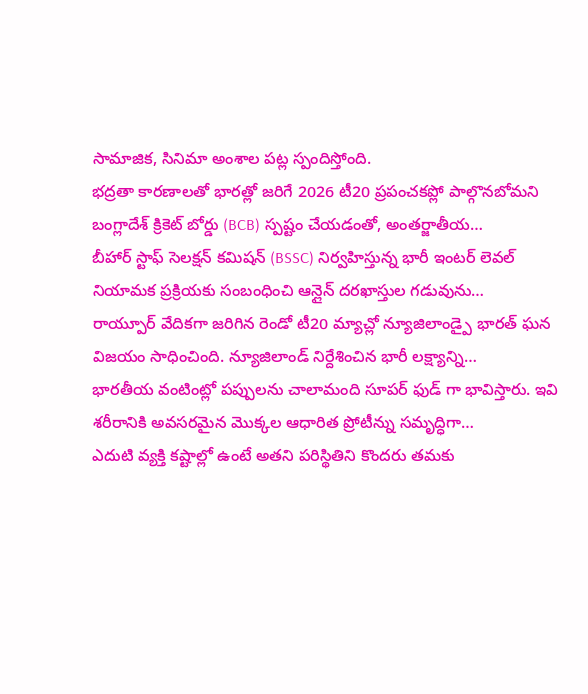సామాజిక, సినిమా అంశాల పట్ల స్పందిస్తోంది.
భద్రతా కారణాలతో భారత్లో జరిగే 2026 టీ20 ప్రపంచకప్లో పాల్గొనబోమని బంగ్లాదేశ్ క్రికెట్ బోర్డు (BCB) స్పష్టం చేయడంతో, అంతర్జాతీయ…
బీహార్ స్టాఫ్ సెలక్షన్ కమిషన్ (BSSC) నిర్వహిస్తున్న భారీ ఇంటర్ లెవల్ నియామక ప్రక్రియకు సంబంధించి ఆన్లైన్ దరఖాస్తుల గడువును…
రాయ్పూర్ వేదికగా జరిగిన రెండో టీ20 మ్యాచ్లో న్యూజిలాండ్పై భారత్ ఘన విజయం సాధించింది. న్యూజిలాండ్ నిర్దేశించిన భారీ లక్ష్యాన్ని…
భారతీయ వంటింట్లో పప్పులను చాలామంది సూపర్ ఫుడ్ గా భావిస్తారు. ఇవి శరీరానికి అవసరమైన మొక్కల ఆధారిత ప్రోటీన్ను సమృద్ధిగా…
ఎదుటి వ్యక్తి కష్టాల్లో ఉంటే అతని పరిస్థితిని కొందరు తమకు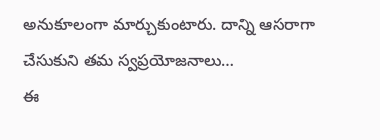అనుకూలంగా మార్చుకుంటారు. దాన్ని ఆసరాగా చేసుకుని తమ స్వప్రయోజనాలు…
ఈ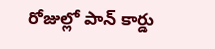రోజుల్లో పాన్ కార్డు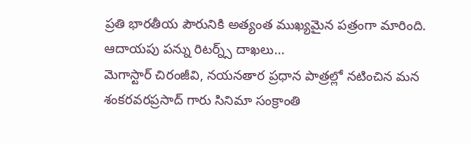ప్రతి భారతీయ పౌరునికి అత్యంత ముఖ్యమైన పత్రంగా మారింది. ఆదాయపు పన్ను రిటర్న్స్ దాఖలు…
మెగాస్టార్ చిరంజీవి, నయనతార ప్రధాన పాత్రల్లో నటించిన మన శంకరవరప్రసాద్ గారు సినిమా సంక్రాంతి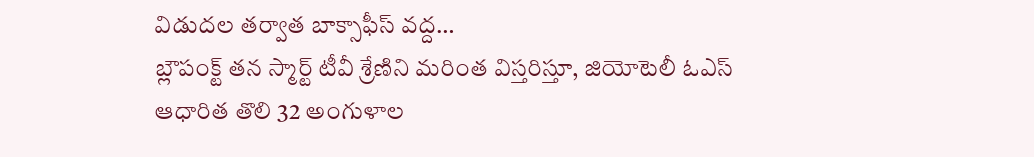విడుదల తర్వాత బాక్సాఫీస్ వద్ద…
బ్లౌపంక్ట్ తన స్మార్ట్ టీవీ శ్రేణిని మరింత విస్తరిస్తూ, జియోటెలీ ఓఎస్ ఆధారిత తొలి 32 అంగుళాల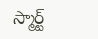స్మార్ట్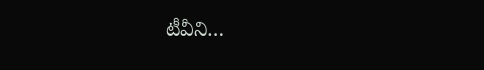టీవీని…